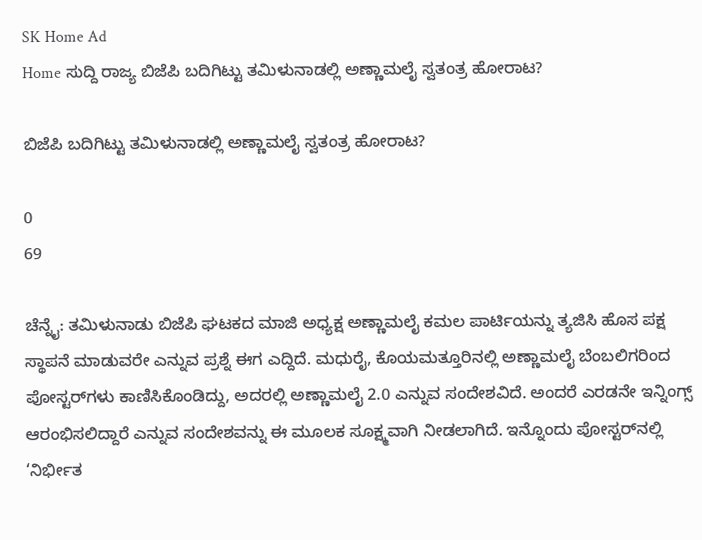SK Home Ad
Home ಸುದ್ದಿ ರಾಜ್ಯ ಬಿಜೆಪಿ ಬದಿಗಿಟ್ಟು ತಮಿಳುನಾಡಲ್ಲಿ ಅಣ್ಣಾಮಲೈ ಸ್ವತಂತ್ರ ಹೋರಾಟ?

ಬಿಜೆಪಿ ಬದಿಗಿಟ್ಟು ತಮಿಳುನಾಡಲ್ಲಿ ಅಣ್ಣಾಮಲೈ ಸ್ವತಂತ್ರ ಹೋರಾಟ?

0
69

ಚೆನ್ನೈ: ತಮಿಳುನಾಡು ಬಿಜೆಪಿ ಘಟಕದ ಮಾಜಿ ಅಧ್ಯಕ್ಷ ಅಣ್ಣಾಮಲೈ ಕಮಲ ಪಾರ್ಟಿಯನ್ನು ತ್ಯಜಿಸಿ ಹೊಸ ಪಕ್ಷ ಸ್ಥಾಪನೆ ಮಾಡುವರೇ ಎನ್ನುವ ಪ್ರಶ್ನೆ ಈಗ ಎದ್ದಿದೆ. ಮಧುರೈ, ಕೊಯಮತ್ತೂರಿನಲ್ಲಿ ಅಣ್ಣಾಮಲೈ ಬೆಂಬಲಿಗರಿಂದ ಪೋಸ್ಟರ್‌ಗಳು ಕಾಣಿಸಿಕೊಂಡಿದ್ದು, ಅದರಲ್ಲಿ ಅಣ್ಣಾಮಲೈ 2.0 ಎನ್ನುವ ಸಂದೇಶವಿದೆ. ಅಂದರೆ ಎರಡನೇ ಇನ್ನಿಂಗ್ಸ್ ಆರಂಭಿಸಲಿದ್ದಾರೆ ಎನ್ನುವ ಸಂದೇಶವನ್ನು ಈ ಮೂಲಕ ಸೂಕ್ಷ್ಮವಾಗಿ ನೀಡಲಾಗಿದೆ. ಇನ್ನೊಂದು ಪೋಸ್ಟರ್‌ನಲ್ಲಿ ‘ನಿರ್ಭೀತ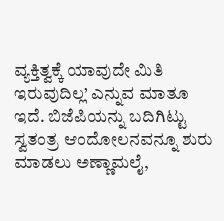ವ್ಯಕ್ತಿತ್ವಕ್ಕೆ ಯಾವುದೇ ಮಿತಿ ಇರುವುದಿಲ್ಲ’ ಎನ್ನುವ ಮಾತೂ ಇದೆ. ಬಿಜೆಪಿಯನ್ನು ಬದಿಗಿಟ್ಟು ಸ್ವತಂತ್ರ ಆಂದೋಲನವನ್ನೂ ಶುರು ಮಾಡಲು ಅಣ್ಣಾಮಲೈ,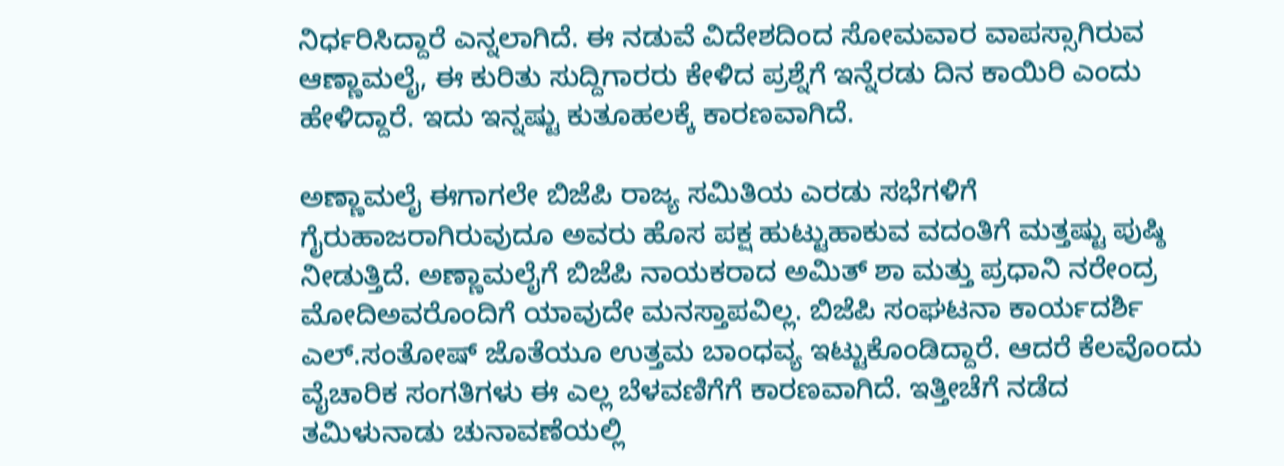ನಿರ್ಧರಿಸಿದ್ದಾರೆ ಎನ್ನಲಾಗಿದೆ. ಈ ನಡುವೆ ವಿದೇಶದಿಂದ ಸೋಮವಾರ ವಾಪಸ್ಸಾಗಿರುವ ಆಣ್ಣಾಮಲೈ, ಈ ಕುರಿತು ಸುದ್ದಿಗಾರರು ಕೇಳಿದ ಪ್ರಶ್ನೆಗೆ ಇನ್ನೆರಡು ದಿನ ಕಾಯಿರಿ ಎಂದು ಹೇಳಿದ್ದಾರೆ. ಇದು ಇನ್ನಷ್ಟು ಕುತೂಹಲಕ್ಕೆ ಕಾರಣವಾಗಿದೆ.

ಅಣ್ಣಾಮಲೈ ಈಗಾಗಲೇ ಬಿಜೆಪಿ ರಾಜ್ಯ ಸಮಿತಿಯ ಎರಡು ಸಭೆಗಳಿಗೆ ಗೈರುಹಾಜರಾಗಿರುವುದೂ ಅವರು ಹೊಸ ಪಕ್ಷ ಹುಟ್ಟುಹಾಕುವ ವದಂತಿಗೆ ಮತ್ತಷ್ಟು ಪುಷ್ಠಿ ನೀಡುತ್ತಿದೆ. ಅಣ್ಣಾಮಲೈಗೆ ಬಿಜೆಪಿ ನಾಯಕರಾದ ಅಮಿತ್ ಶಾ ಮತ್ತು ಪ್ರಧಾನಿ ನರೇಂದ್ರ ಮೋದಿಅವರೊಂದಿಗೆ ಯಾವುದೇ ಮನಸ್ತಾಪವಿಲ್ಲ. ಬಿಜೆಪಿ ಸಂಘಟನಾ ಕಾರ್ಯದರ್ಶಿ ಎಲ್.ಸಂತೋಷ್ ಜೊತೆಯೂ ಉತ್ತಮ ಬಾಂಧವ್ಯ ಇಟ್ಟುಕೊಂಡಿದ್ದಾರೆ. ಆದರೆ ಕೆಲವೊಂದು ವೈಚಾರಿಕ ಸಂಗತಿಗಳು ಈ ಎಲ್ಲ ಬೆಳವಣಿಗೆಗೆ ಕಾರಣವಾಗಿದೆ. ಇತ್ತೀಚೆಗೆ ನಡೆದ ತಮಿಳುನಾಡು ಚುನಾವಣೆಯಲ್ಲಿ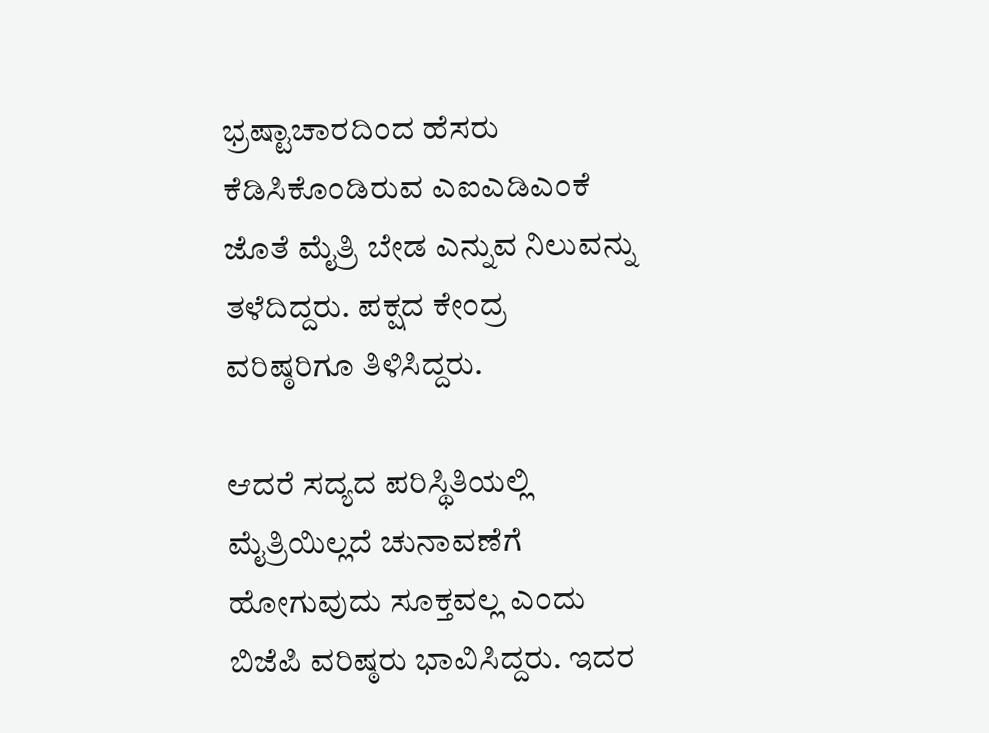ಭ್ರಷ್ಟಾಚಾರದಿಂದ ಹೆಸರು ಕೆಡಿಸಿಕೊಂಡಿರುವ ಎಐಎಡಿಎಂಕೆ ಜೊತೆ ಮೈತ್ರಿ ಬೇಡ ಎನ್ನುವ ನಿಲುವನ್ನು ತಳೆದಿದ್ದರು. ಪಕ್ಷದ ಕೇಂದ್ರ ವರಿಷ್ಠರಿಗೂ ತಿಳಿಸಿದ್ದರು.

ಆದರೆ ಸದ್ಯದ ಪರಿಸ್ಥಿತಿಯಲ್ಲಿ ಮೈತ್ರಿಯಿಲ್ಲದೆ ಚುನಾವಣೆಗೆ ಹೋಗುವುದು ಸೂಕ್ತವಲ್ಲ ಎಂದು ಬಿಜೆಪಿ ವರಿಷ್ಠರು ಭಾವಿಸಿದ್ದರು. ಇದರ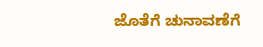ಜೊತೆಗೆ ಚುನಾವಣೆಗೆ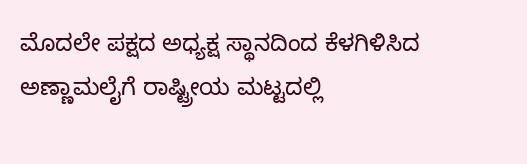ಮೊದಲೇ ಪಕ್ಷದ ಅಧ್ಯಕ್ಷ ಸ್ಥಾನದಿಂದ ಕೆಳಗಿಳಿಸಿದ ಅಣ್ಣಾಮಲೈಗೆ ರಾಷ್ಟ್ರೀಯ ಮಟ್ಟದಲ್ಲಿ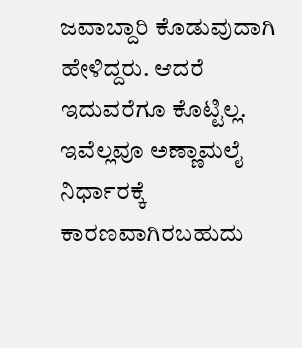ಜವಾಬ್ದಾರಿ ಕೊಡುವುದಾಗಿ ಹೇಳಿದ್ದರು. ಆದರೆ ಇದುವರೆಗೂ ಕೊಟ್ಟಿಲ್ಲ. ಇವೆಲ್ಲವೂ ಅಣ್ಣಾಮಲೈ ನಿರ್ಧಾರಕ್ಕೆ ಕಾರಣವಾಗಿರಬಹುದು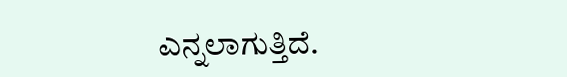ಎನ್ನಲಾಗುತ್ತಿದೆ.